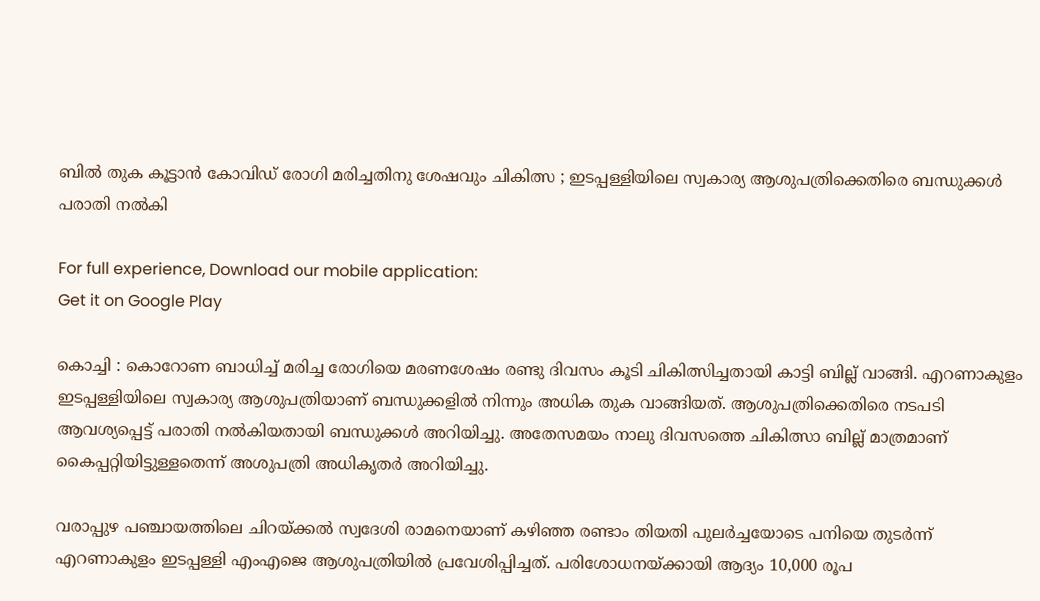ബില്‍ തുക കൂട്ടാന്‍ കോവിഡ്‌ രോഗി മരിച്ചതിനു ശേഷവും ചികിത്സ ; ഇടപ്പള്ളിയിലെ സ്വകാര്യ ആശുപത്രിക്കെതിരെ ബന്ധുക്കള്‍ പരാതി നല്‍കി

For full experience, Download our mobile application:
Get it on Google Play

കൊച്ചി : കൊറോണ ബാധിച്ച്‌ മരിച്ച രോഗിയെ മരണശേഷം രണ്ടു ദിവസം കൂടി ചികിത്സിച്ചതായി കാട്ടി ബില്ല് വാങ്ങി. എറണാകുളം ഇടപ്പള്ളിയിലെ സ്വകാര്യ ആശുപത്രിയാണ് ബന്ധുക്കളില്‍ നിന്നും അധിക തുക വാങ്ങിയത്. ആശുപത്രിക്കെതിരെ നടപടി ആവശ്യപ്പെട്ട് പരാതി നല്‍കിയതായി ബന്ധുക്കള്‍ അറിയിച്ചു. അതേസമയം നാലു ദിവസത്തെ ചികിത്സാ ബില്ല് മാത്രമാണ് കൈപ്പറ്റിയിട്ടുള്ളതെന്ന് അശുപത്രി അധികൃതര്‍ അറിയിച്ചു.

വരാപ്പുഴ പഞ്ചായത്തിലെ ചിറയ്ക്കല്‍ സ്വദേശി രാമനെയാണ് കഴിഞ്ഞ രണ്ടാം തിയതി പുലര്‍ച്ചയോടെ പനിയെ തുടര്‍ന്ന് എറണാകുളം ഇടപ്പള്ളി എംഎജെ ആശുപത്രിയില്‍ പ്രവേശിപ്പിച്ചത്. പരിശോധനയ്ക്കായി ആദ്യം 10,000 രൂപ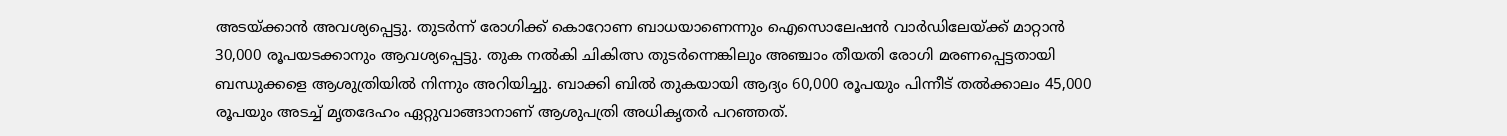അടയ്ക്കാന്‍ അവശ്യപ്പെട്ടു. തുടര്‍ന്ന് രോഗിക്ക് കൊറോണ ബാധയാണെന്നും ഐസൊലേഷന്‍ വാര്‍ഡിലേയ്ക്ക് മാറ്റാന്‍ 30,000 രൂപയടക്കാനും ആവശ്യപ്പെട്ടു. തുക നല്‍കി ചികിത്സ തുടര്‍ന്നെങ്കിലും അഞ്ചാം തീയതി രോഗി മരണപ്പെട്ടതായി ബന്ധുക്കളെ ആശുത്രിയില്‍ നിന്നും അറിയിച്ചു. ബാക്കി ബില്‍ തുകയായി ആദ്യം 60,000 രൂപയും പിന്നീട് തല്‍ക്കാലം 45,000 രൂപയും അടച്ച്‌ മൃതദേഹം ഏറ്റുവാങ്ങാനാണ് ആശുപത്രി അധികൃതര്‍ പറഞ്ഞത്.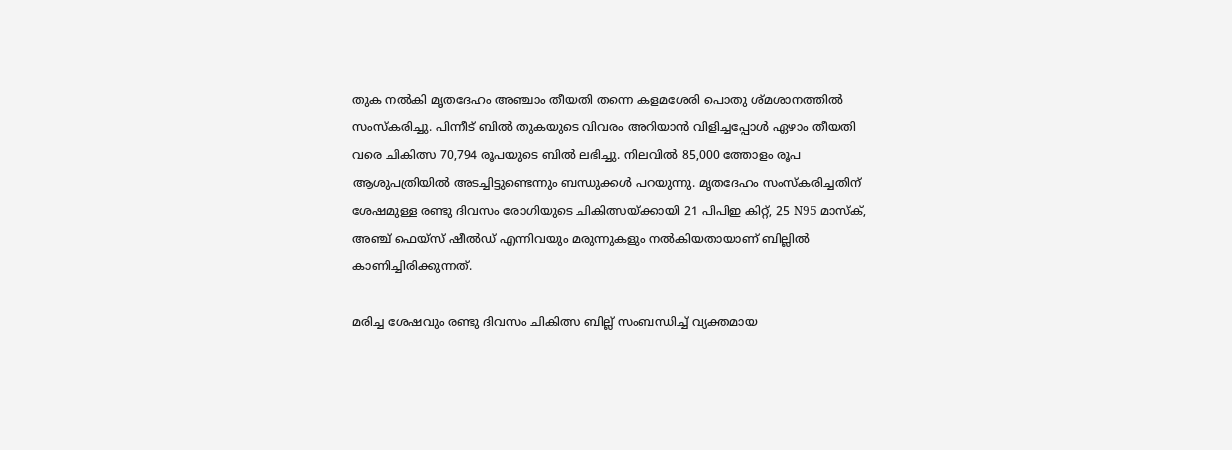തുക നല്‍കി മൃതദേഹം അഞ്ചാം തീയതി തന്നെ കളമശേരി പൊതു ശ്മശാനത്തില്‍ സംസ്കരിച്ചു. പിന്നീട് ബില്‍ തുകയുടെ വിവരം അറിയാന്‍ വിളിച്ചപ്പോള്‍ ഏഴാം തീയതി വരെ ചികിത്സ 70,794 രൂപയുടെ ബില്‍ ലഭിച്ചു. നിലവില്‍ 85,000 ത്തോളം രൂപ ആശുപത്രിയില്‍ അടച്ചിട്ടുണ്ടെന്നും ബന്ധുക്കള്‍ പറയുന്നു. മൃതദേഹം സംസ്കരിച്ചതിന് ശേഷമുള്ള രണ്ടു ദിവസം രോഗിയുടെ ചികിത്സയ്ക്കായി 21 പിപിഇ കിറ്റ്, 25 N95 മാസ്ക്, അഞ്ച് ഫെയ്സ് ഷീല്‍ഡ് എന്നിവയും മരുന്നുകളും നല്‍കിയതായാണ് ബില്ലില്‍ കാണിച്ചിരിക്കുന്നത്.

മരിച്ച ശേഷവും രണ്ടു ദിവസം ചികിത്സ ബില്ല് സംബന്ധിച്ച്‌ വ്യക്തമായ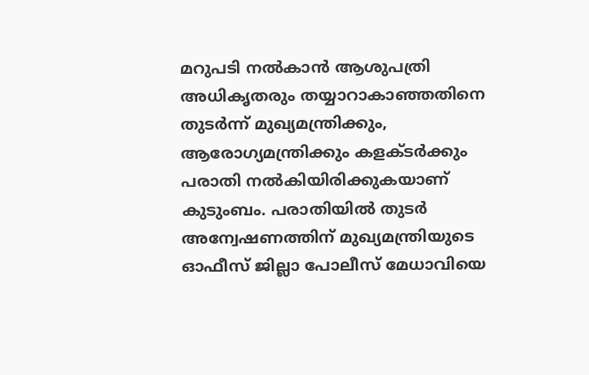മറുപടി നല്‍കാന്‍ ആശുപത്രി അധികൃതരും തയ്യാറാകാഞ്ഞതിനെ തുടര്‍ന്ന് മുഖ്യമന്ത്രിക്കും, ആരോഗ്യമന്ത്രിക്കും കളക്ടര്‍ക്കും പരാതി നല്‍കിയിരിക്കുകയാണ് കുടുംബം. പരാതിയില്‍ തുടര്‍ അന്വേഷണത്തിന് മുഖ്യമന്ത്രിയുടെ ഓഫീസ് ജില്ലാ പോലീസ് മേധാവിയെ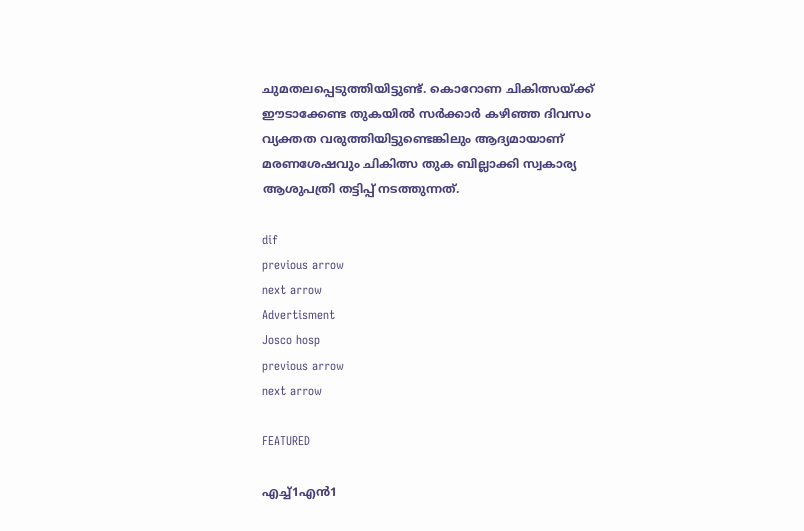ചുമതലപ്പെടുത്തിയിട്ടുണ്ട്. കൊറോണ ചികിത്സയ്ക്ക് ഈടാക്കേണ്ട തുകയില്‍ സര്‍ക്കാര്‍ കഴിഞ്ഞ ദിവസം വ്യക്തത വരുത്തിയിട്ടുണ്ടെങ്കിലും ആദ്യമായാണ് മരണശേഷവും ചികിത്സ തുക ബില്ലാക്കി സ്വകാര്യ ആശുപത്രി തട്ടിപ്പ് നടത്തുന്നത്.

dif
previous arrow
next arrow
Advertisment
Josco hosp
previous arrow
next arrow

FEATURED

എച്ച്1എൻ1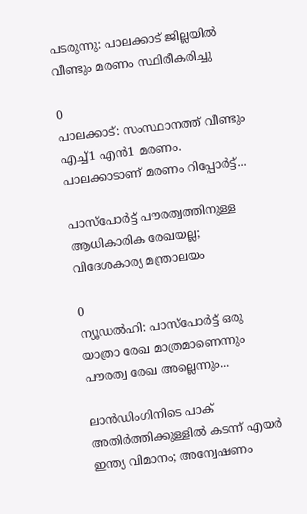പടരുന്നു: പാലക്കാട് ജില്ലയിൽ വീണ്ടും മരണം സ്ഥിരീകരിച്ചു

0
പാലക്കാട്: സംസ്ഥാനത്ത് വീണ്ടും എച്ച്1 എന്‍1 മരണം. പാലക്കാടാണ് മരണം റിപ്പോര്‍ട്ട്...

പാസ്‌പോർട്ട് പൗരത്വത്തിനുള്ള ആധികാരിക രേഖയല്ല; വിദേശകാര്യ മന്ത്രാലയം

0
ന്യൂഡല്‍ഹി: പാസ്‌പോർട്ട് ഒരു യാത്രാ രേഖ മാത്രമാണെന്നും പൗരത്വ രേഖ അല്ലെന്നും...

ലാൻഡിംഗിനിടെ പാക് അതിർത്തിക്കുള്ളിൽ കടന്ന് എയർ ഇന്ത്യ വിമാനം; അന്വേഷണം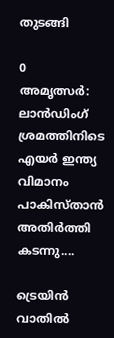തുടങ്ങി

0
അമൃത്സർ: ലാൻഡിംഗ് ശ്രമത്തിനിടെ എയർ ഇന്ത്യ വിമാനം പാകിസ്താൻ അതിർത്തി കടന്നു....

ട്രെയിൻ വാതിൽ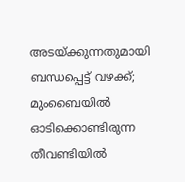അടയ്ക്കുന്നതുമായി ബന്ധപ്പെട്ട് വഴക്ക്; മുംബൈയിൽ ഓടിക്കൊണ്ടിരുന്ന തീവണ്ടിയിൽ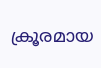ക്രൂരമായ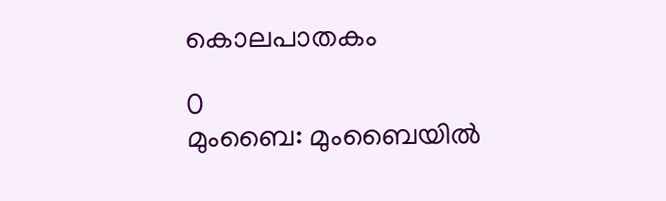കൊലപാതകം

0
മുംബൈ: മുംബൈയില്‍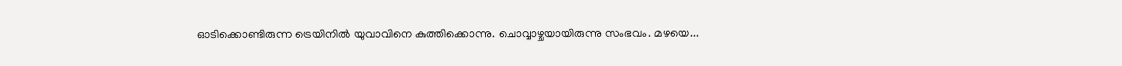ഓടിക്കൊണ്ടിരുന്ന ട്രെയിനില്‍ യുവാവിനെ കുത്തിക്കൊന്നു. ചൊവ്വാഴ്ചയായിരുന്നു സംഭവം. മഴയെ...